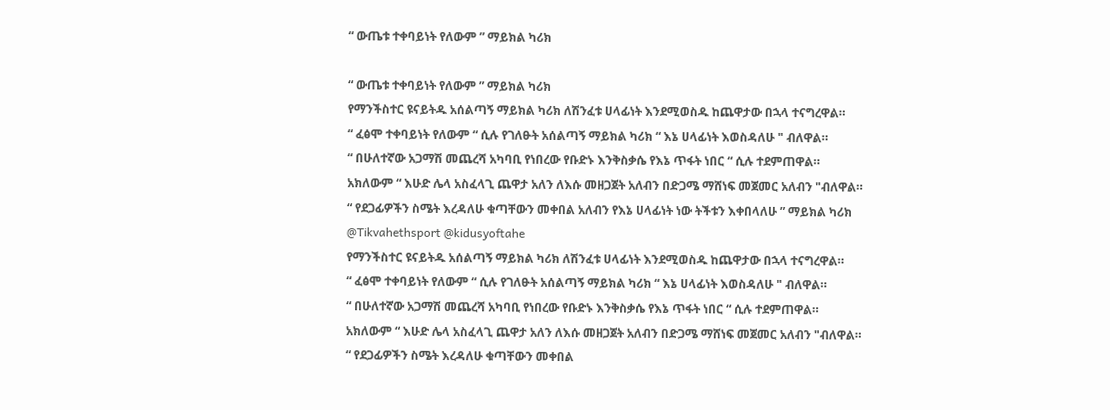“ ውጤቱ ተቀባይነት የለውም ” ማይክል ካሪክ

“ ውጤቱ ተቀባይነት የለውም ” ማይክል ካሪክ
የማንችስተር ዩናይትዱ አሰልጣኝ ማይክል ካሪክ ለሽንፈቱ ሀላፊነት እንደሚወስዱ ከጨዋታው በኋላ ተናግረዋል።
“ ፈፅሞ ተቀባይነት የለውም “ ሲሉ የገለፁት አሰልጣኝ ማይክል ካሪክ “ እኔ ሀላፊነት እወስዳለሁ " ብለዋል።
“ በሁለተኛው አጋማሽ መጨረሻ አካባቢ የነበረው የቡድኑ እንቅስቃሴ የእኔ ጥፋት ነበር “ ሲሉ ተደምጠዋል።
አክለውም “ እሁድ ሌላ አስፈላጊ ጨዋታ አለን ለእሱ መዘጋጀት አለብን በድጋሜ ማሸነፍ መጀመር አለብን "ብለዋል።
“ የደጋፊዎችን ስሜት እረዳለሁ ቁጣቸውን መቀበል አለብን የእኔ ሀላፊነት ነው ትችቱን እቀበላለሁ ” ማይክል ካሪክ
@Tikvahethsport @kidusyoftahe
የማንችስተር ዩናይትዱ አሰልጣኝ ማይክል ካሪክ ለሽንፈቱ ሀላፊነት እንደሚወስዱ ከጨዋታው በኋላ ተናግረዋል።
“ ፈፅሞ ተቀባይነት የለውም “ ሲሉ የገለፁት አሰልጣኝ ማይክል ካሪክ “ እኔ ሀላፊነት እወስዳለሁ " ብለዋል።
“ በሁለተኛው አጋማሽ መጨረሻ አካባቢ የነበረው የቡድኑ እንቅስቃሴ የእኔ ጥፋት ነበር “ ሲሉ ተደምጠዋል።
አክለውም “ እሁድ ሌላ አስፈላጊ ጨዋታ አለን ለእሱ መዘጋጀት አለብን በድጋሜ ማሸነፍ መጀመር አለብን "ብለዋል።
“ የደጋፊዎችን ስሜት እረዳለሁ ቁጣቸውን መቀበል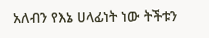አለብን የእኔ ሀላፊነት ነው ትችቱን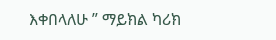እቀበላለሁ ” ማይክል ካሪክ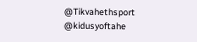@Tikvahethsport @kidusyoftahe